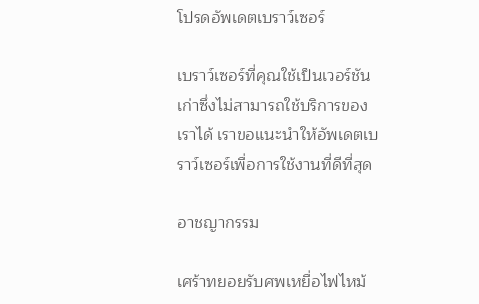โปรดอัพเดตเบราว์เซอร์

เบราว์เซอร์ที่คุณใช้เป็นเวอร์ชันเก่าซึ่งไม่สามารถใช้บริการของเราได้ เราขอแนะนำให้อัพเดตเบราว์เซอร์เพื่อการใช้งานที่ดีที่สุด

อาชญากรรม

เศร้าทยอยรับศพเหยื่อไฟไหม้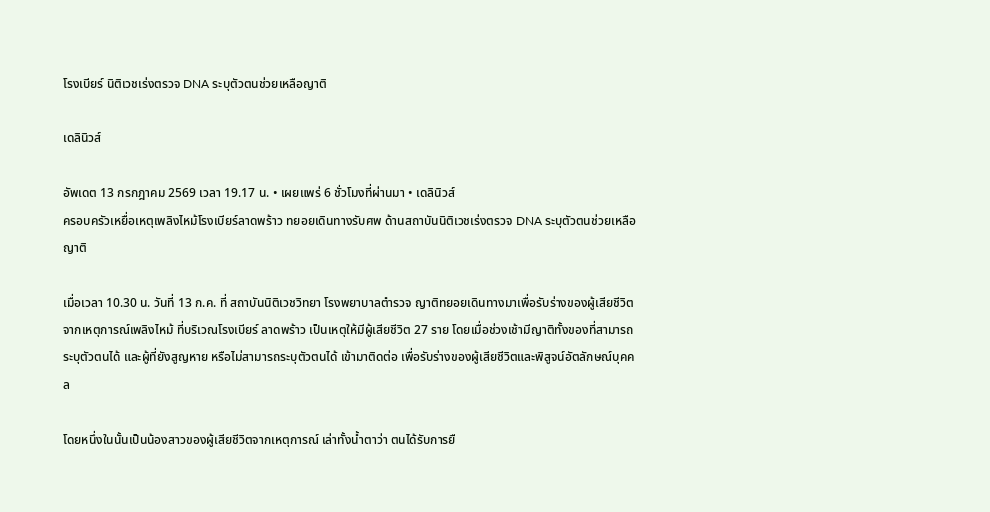โรงเบียร์ นิติเวชเร่งตรวจ DNA ระบุตัวตนช่วยเหลือญาติ

เดลินิวส์

อัพเดต 13 กรกฎาคม 2569 เวลา 19.17 น. • เผยแพร่ 6 ชั่วโมงที่ผ่านมา • เดลินิวส์
ครอบครัวเหยื่อเหตุเพลิงไหม้โรงเบียร์ลาดพร้าว ทยอยเดินทางรับศพ ด้านสถาบันนิติเวชเร่งตรวจ DNA ระบุตัวตนช่วยเหลือญาติ

เมื่อเวลา 10.30 น. วันที่ 13 ก.ค. ที่ สถาบันนิติเวชวิทยา โรงพยาบาลตำรวจ ญาติทยอยเดินทางมาเพื่อรับร่างของผู้เสียชีวิต จากเหตุการณ์เพลิงไหม้ ที่บริเวณโรงเบียร์ ลาดพร้าว เป็นเหตุให้มีผู้เสียชีวิต 27 ราย โดยเมื่อช่วงเช้ามีญาติทั้งของที่สามารถระบุตัวตนได้ และผู้ที่ยังสูญหาย หรือไม่สามารถระบุตัวตนได้ เข้ามาติดต่อ เพื่อรับร่างของผู้เสียชีวิตและพิสูจน์อัตลักษณ์บุคคล

โดยหนึ่งในนั้นเป็นน้องสาวของผู้เสียชีวิตจากเหตุการณ์ เล่าทั้งน้ำตาว่า ตนได้รับการยื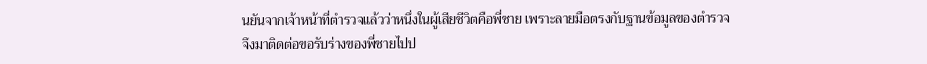นยันจากเจ้าหน้าที่ตำรวจแล้วว่าหนึ่งในผู้เสียชีวิตคือพี่ชาย เพราะลายมือตรงกับฐานข้อมูลของตำรวจ จึงมาติดต่อขอรับร่างของพี่ชายไปป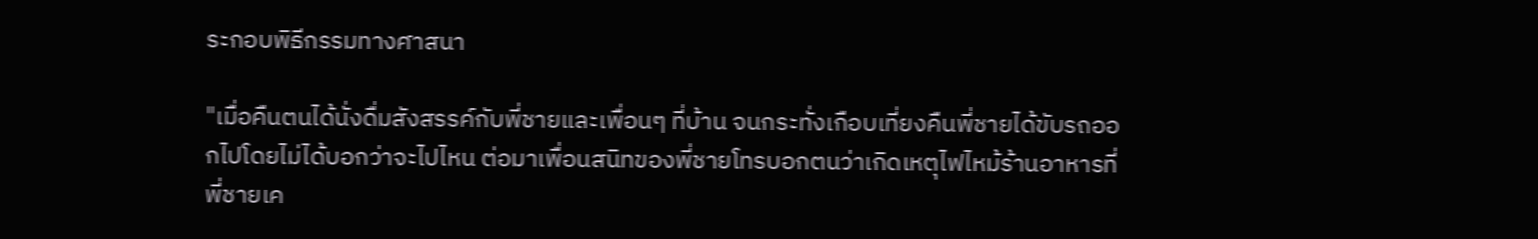ระกอบพิธีกรรมทางศาสนา

"เมื่อคืนตนได้นั่งดื่มสังสรรค์กับพี่ชายและเพื่อนๆ ที่บ้าน จนกระทั่งเกือบเที่ยงคืนพี่ชายได้ขับรถออกไปโดยไม่ได้บอกว่าจะไปไหน ต่อมาเพื่อนสนิทของพี่ชายโทรบอกตนว่าเกิดเหตุไฟไหม้ร้านอาหารที่ พี่ชายเค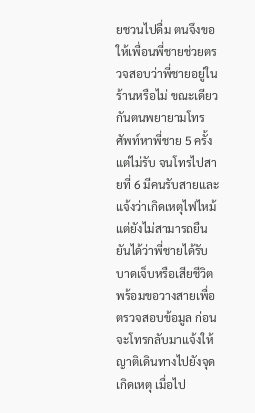ยชวนไปดื่ม ตนจึงขอให้เพื่อนพี่ชายช่วยตรวจสอบว่าพี่ชายอยู่ในร้านหรือไม่ ขณะเดียวกันตนพยายามโทรศัพท์หาพี่ชาย 5 ครั้ง แต่ไม่รับ จนโทรไปสายที่ 6 มีคนรับสายและแจ้งว่าเกิดเหตุไฟไหม้ แต่ยังไม่สามารถยืนยันได้ว่าพี่ชายได้รับบาดเจ็บหรือเสียชีวิต พร้อมขอวางสายเพื่อตรวจสอบข้อมูล ก่อนจะโทรกลับมาแจ้งให้ญาติเดินทางไปยังจุดเกิดเหตุ เมื่อไป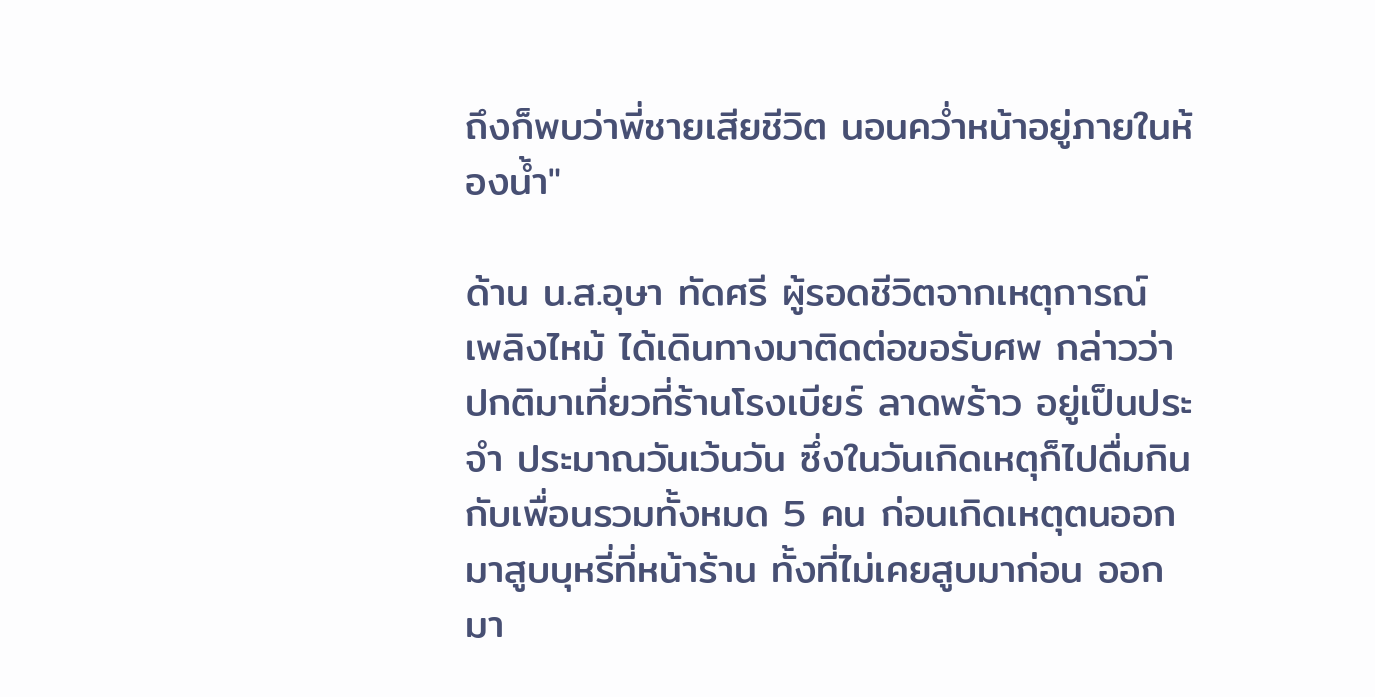ถึงก็พบว่าพี่ชายเสียชีวิต นอนคว่ำหน้าอยู่ภายในห้องน้ำ"

ด้าน น.ส.อุษา ทัดศรี ผู้รอดชีวิตจากเหตุการณ์ เพลิงไหม้ ได้เดินทางมาติดต่อขอรับศพ กล่าวว่า ปกติมาเที่ยวที่ร้านโรงเบียร์ ลาดพร้าว อยู่เป็นประจำ ประมาณวันเว้นวัน ซึ่งในวันเกิดเหตุก็ไปดื่มกินกับเพื่อนรวมทั้งหมด 5 คน ก่อนเกิดเหตุตนออกมาสูบบุหรี่ที่หน้าร้าน ทั้งที่ไม่เคยสูบมาก่อน ออกมา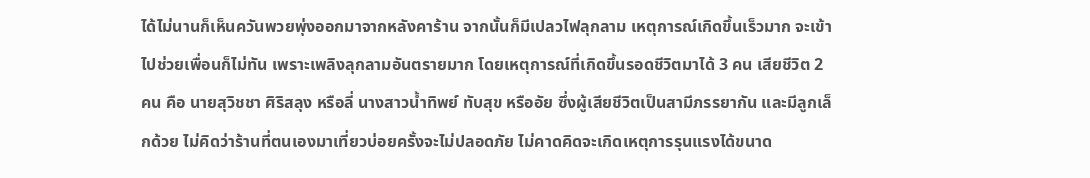ได้ไม่นานก็เห็นควันพวยพุ่งออกมาจากหลังคาร้าน จากนั้นก็มีเปลวไฟลุกลาม เหตุการณ์เกิดขึ้นเร็วมาก จะเข้าไปช่วยเพื่อนก็ไม่ทัน เพราะเพลิงลุกลามอันตรายมาก โดยเหตุการณ์ที่เกิดขึ้นรอดชีวิตมาได้ 3 คน เสียชีวิต 2 คน คือ นายสุวิชชา ศิริสลุง หรือลี่ นางสาวน้ำทิพย์ ทับสุข หรืออัย ซึ่งผู้เสียชีวิตเป็นสามีภรรยากัน และมีลูกเล็กด้วย ไม่คิดว่าร้านที่ตนเองมาเที่ยวบ่อยครั้งจะไม่ปลอดภัย ไม่คาดคิดจะเกิดเหตุการรุนแรงได้ขนาด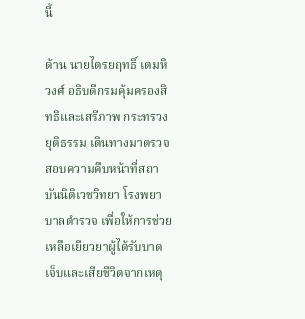นี้

ด้าน นายไตรยฤทธิ์ เตมหิวงศ์ อธิบดีกรมคุ้มครองสิทธิและเสรีภาพ กระทรวงยุติธรรม เดินทางมาตรวจสอบความคืบหน้าที่สถาบันนิติเวชวิทยา โรงพยาบาลตำรวจ เพื่อให้การช่วยเหลือเยียวยาผู้ได้รับบาดเจ็บและเสียชีวิตจากเหตุ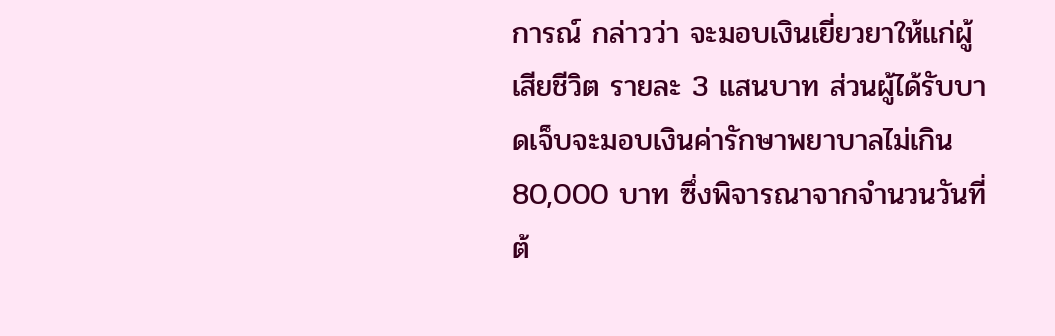การณ์ กล่าวว่า จะมอบเงินเยี่ยวยาให้แก่ผู้เสียชีวิต รายละ 3 แสนบาท ส่วนผู้ได้รับบาดเจ็บจะมอบเงินค่ารักษาพยาบาลไม่เกิน 80,000 บาท ซึ่งพิจารณาจากจำนวนวันที่ต้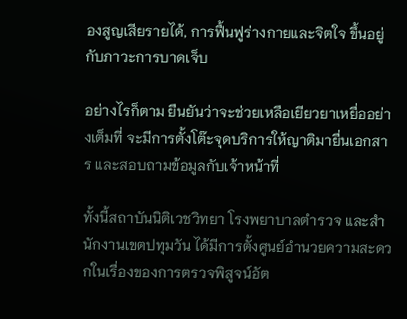องสูญเสียรายได้, การฟื้นฟูร่างกายและจิตใจ ขึ้นอยู่กับภาวะการบาดเจ็บ

อย่างไรก็ตาม ยืนยันว่าจะช่วยเหลือเยียวยาเหยื่ออย่างเต็มที่ จะมีการตั้งโต๊ะจุดบริการให้ญาติมายื่นเอกสาร และสอบถามข้อมูลกับเจ้าหน้าที่

ทั้งนี้สถาบันนิติเวชวิทยา โรงพยาบาลตำรวจ และสำนักงานเขตปทุมวัน ได้มีการตั้งศูนย์อำนวยความสะดวกในเรื่องของการตรวจพิสูจน์อัต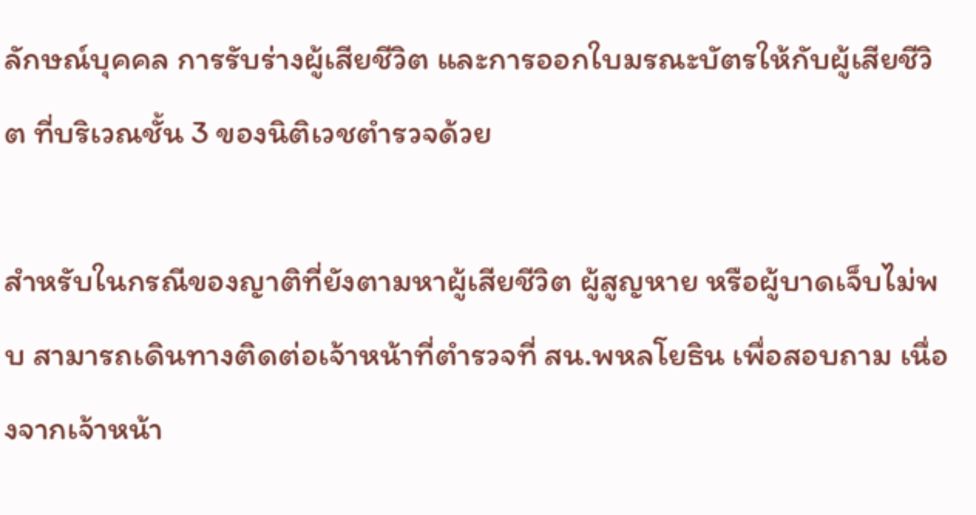ลักษณ์บุคคล การรับร่างผู้เสียชีวิต และการออกใบมรณะบัตรให้กับผู้เสียชีวิต ที่บริเวณชั้น 3 ของนิติเวชตำรวจด้วย

สำหรับในกรณีของญาติที่ยังตามหาผู้เสียชีวิต ผู้สูญหาย หรือผู้บาดเจ็บไม่พบ สามารถเดินทางติดต่อเจ้าหน้าที่ตำรวจที่ สน.พหลโยธิน เพื่อสอบถาม เนื่องจากเจ้าหน้า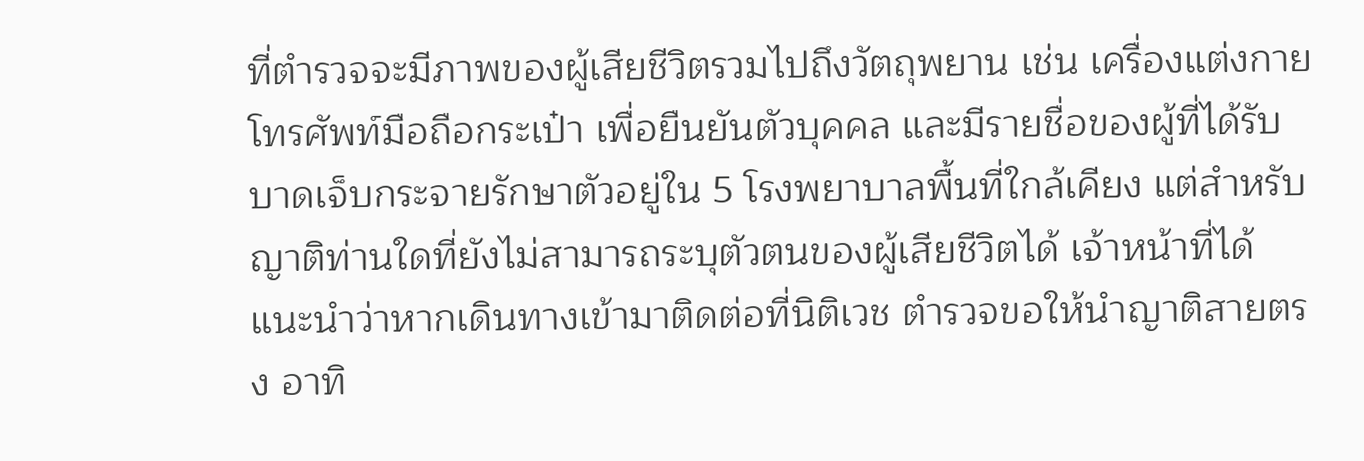ที่ตำรวจจะมีภาพของผู้เสียชีวิตรวมไปถึงวัตถุพยาน เช่น เครื่องแต่งกาย โทรศัพท์มือถือกระเป๋า เพื่อยืนยันตัวบุคคล และมีรายชื่อของผู้ที่ได้รับบาดเจ็บกระจายรักษาตัวอยู่ใน 5 โรงพยาบาลพื้นที่ใกล้เคียง แต่สำหรับญาติท่านใดที่ยังไม่สามารถระบุตัวตนของผู้เสียชีวิตได้ เจ้าหน้าที่ได้แนะนำว่าหากเดินทางเข้ามาติดต่อที่นิติเวช ตำรวจขอให้นำญาติสายตรง อาทิ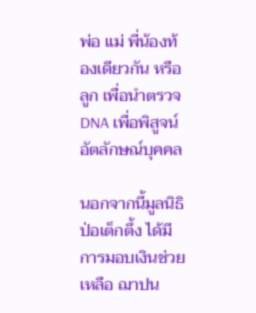พ่อ แม่ พี่น้องท้องเดียวกัน หรือลูก เพื่อนำตรวจ DNA เพื่อพิสูจน์อัตลักษณ์บุคคล

นอกจากนี้มูลนิธิป่อเต็กตึ้ง ได้มีการมอบเงินช่วยเหลือ ฌาปน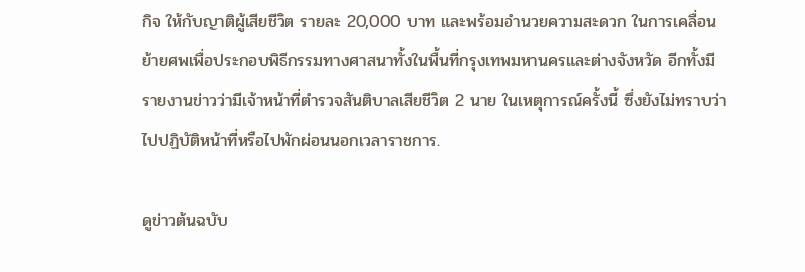กิจ ให้กับญาติผู้เสียชีวิต รายละ 20,000 บาท และพร้อมอำนวยความสะดวก ในการเคลื่อนย้ายศพเพื่อประกอบพิธีกรรมทางศาสนาทั้งในพื้นที่กรุงเทพมหานครและต่างจังหวัด อีกทั้งมีรายงานข่าวว่ามีเจ้าหน้าที่ตำรวจสันติบาลเสียชีวิต 2 นาย ในเหตุการณ์ครั้งนี้ ซึ่งยังไม่ทราบว่าไปปฏิบัติหน้าที่หรือไปพักผ่อนนอกเวลาราชการ.

ดูข่าวต้นฉบับ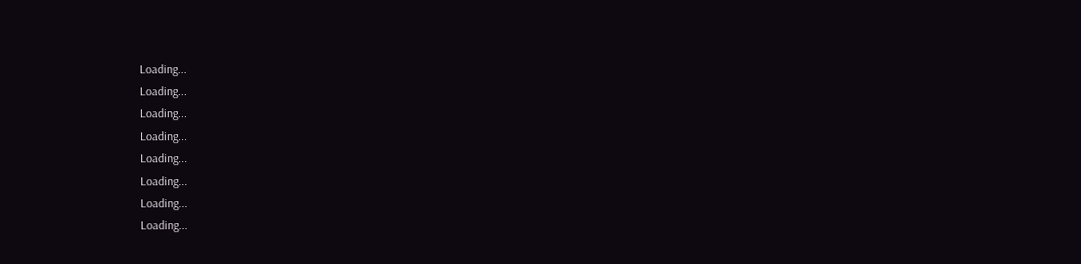Loading...
Loading...
Loading...
Loading...
Loading...
Loading...
Loading...
Loading...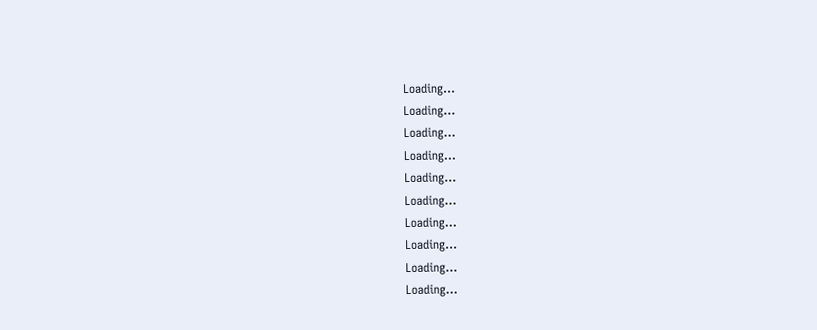Loading...
Loading...
Loading...
Loading...
Loading...
Loading...
Loading...
Loading...
Loading...
Loading...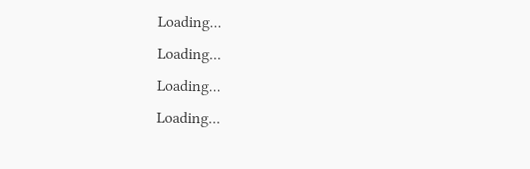Loading...
Loading...
Loading...
Loading...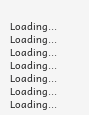Loading...
Loading...
Loading...
Loading...
Loading...
Loading...
Loading...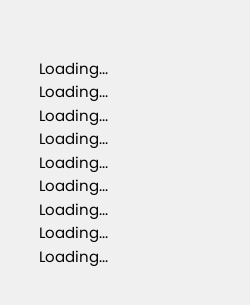Loading...
Loading...
Loading...
Loading...
Loading...
Loading...
Loading...
Loading...
Loading...